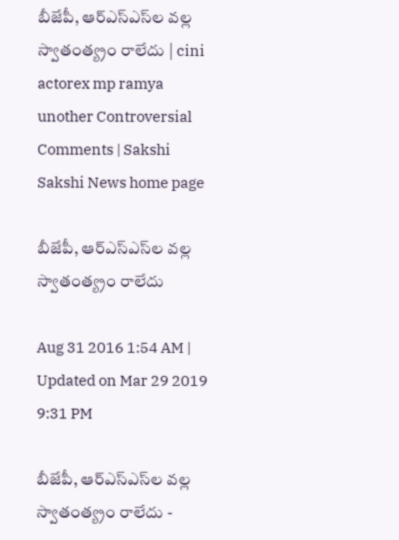బీజేపీ, ఆర్‌ఎస్‌ఎస్‌ల వల్ల స్వాతంత్య్రం రాలేదు | cini actorex mp ramya unother Controversial Comments | Sakshi
Sakshi News home page

బీజేపీ, ఆర్‌ఎస్‌ఎస్‌ల వల్ల స్వాతంత్య్రం రాలేదు

Aug 31 2016 1:54 AM | Updated on Mar 29 2019 9:31 PM

బీజేపీ, ఆర్‌ఎస్‌ఎస్‌ల వల్ల స్వాతంత్య్రం రాలేదు -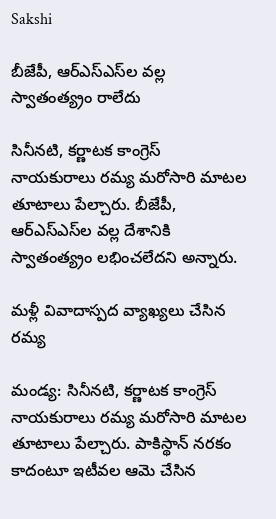Sakshi

బీజేపీ, ఆర్‌ఎస్‌ఎస్‌ల వల్ల స్వాతంత్య్రం రాలేదు

సినీనటి, కర్ణాటక కాంగ్రెస్ నాయకురాలు రమ్య మరోసారి మాటల తూటాలు పేల్చారు. బీజేపీ, ఆర్‌ఎస్‌ఎస్‌ల వల్ల దేశానికి స్వాతంత్య్రం లభించలేదని అన్నారు.

మళ్లీ వివాదాస్పద వ్యాఖ్యలు చేసిన రమ్య

మండ్య: సినీనటి, కర్ణాటక కాంగ్రెస్ నాయకురాలు రమ్య మరోసారి మాటల తూటాలు పేల్చారు. పాకిస్థాన్ నరకం కాదంటూ ఇటీవల ఆమె చేసిన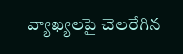వ్యాఖ్యలపై చెలరేగిన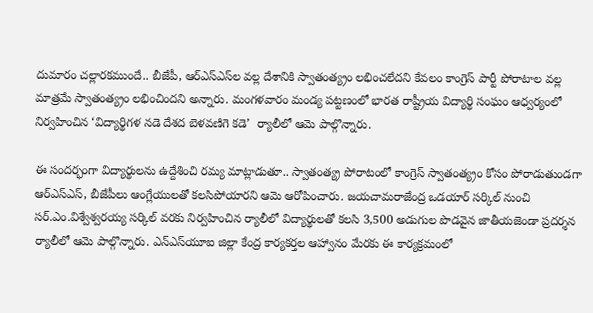దుమారం చల్లారకముందే.. బీజేపీ, ఆర్‌ఎస్‌ఎస్‌ల వల్ల దేశానికి స్వాతంత్య్రం లభించలేదని కేవలం కాంగ్రెస్ పార్టీ పోరాటాల వల్ల మాత్రమే స్వాతంత్య్రం లభించిందని అన్నారు. మంగళవారం మండ్య పట్టణంలో భారత రాష్ట్రీయ విద్యార్థి సంఘం ఆధ్వర్యంలో నిర్వహించిన ‘విద్యార్థిగళ నడె దేశద బెళవణిగె కడె’  ర్యాలీలో ఆమె పాల్గొన్నారు.

ఈ సందర్భంగా విద్యార్థులను ఉద్దేశించి రమ్య మాట్లాడుతూ.. స్వాతంత్య్ర పోరాటంలో కాంగ్రెస్ స్వాతంత్య్రం కోసం పోరాడుతుండగా ఆర్‌ఎస్‌ఎస్, బీజేపీలు ఆంగ్లేయులతో కలసిపోయారని ఆమె ఆరోపించారు. జయచామరాజేంద్ర ఒడయార్ సర్కిల్ నుంచి సర్.ఎం.విశ్వేశ్వరయ్య సర్కిల్ వరకు నిర్వహించిన ర్యాలీలో విద్యార్థులతో కలసి 3,500 అడుగుల పొడవైన జాతీయజెండా ప్రదర్శన ర్యాలీలో ఆమె పాల్గొన్నారు. ఎన్‌ఎస్‌యూఐ జిల్లా కేంద్ర కార్యకర్తల ఆహ్వానం మేరకు ఈ కార్యక్రమంలో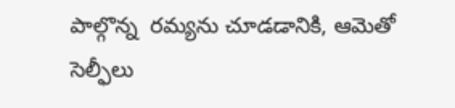పాల్గొన్న  రమ్యను చూడడానికి, ఆమెతో సెల్ఫీలు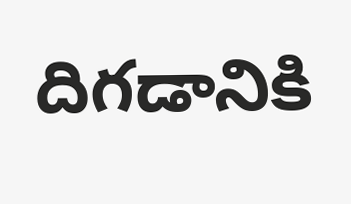దిగడానికి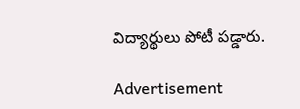విద్యార్థులు పోటీ పడ్డారు.

Advertisement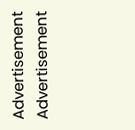Advertisement
Advertisement